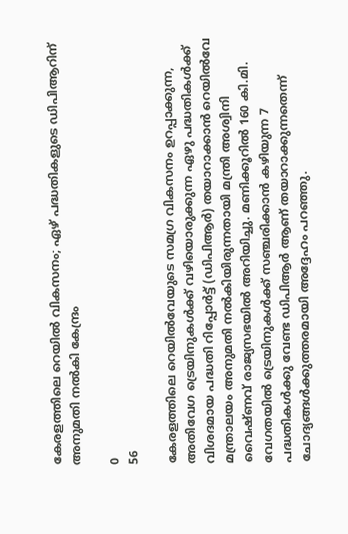കേരളത്തിലെ റെയില്‍ വികസനം; ഏഴ് പദ്ധതികളുടെ ഡിപിആറിന് അനുമതി നല്‍കി കേന്ദ്രം

0
56

കേരളത്തിലെ റെയില്‍വേയുടെ സമഗ്ര വികസനം ഉറപ്പാക്കുന്ന, അതിവേഗ ട്രെയിനുകള്‍ക്ക് വഴിയൊരുക്കുന്ന ഏഴു പദ്ധതികള്‍ക്ക് വിശദമായ പദ്ധതി റിപ്പോര്‍ട്ട് (ഡിപിആര്‍) തയാറാക്കാന്‍ റെയില്‍വേ മന്ത്രാലയം അനുമതി നല്‍കിയിരുന്നതായി മന്ത്രി അശ്വിനി വൈഷ്ണവ് രാജ്യസഭയില്‍ അറിയിച്ചു. മണിക്കൂറില്‍ 160 കി.മി. വേഗതയില്‍ ട്രെയിനുകള്‍ക്ക് സഞ്ചരിക്കാന്‍ കഴിയുന്ന 7 പദ്ധതികള്‍ക്കു വേണ്ട ഡിപിആര്‍ ആണ് തയാറാക്കുന്നതെന്ന് ചോദ്യങ്ങള്‍ക്കുത്തരമായി അദ്ദേഹം പറഞ്ഞു.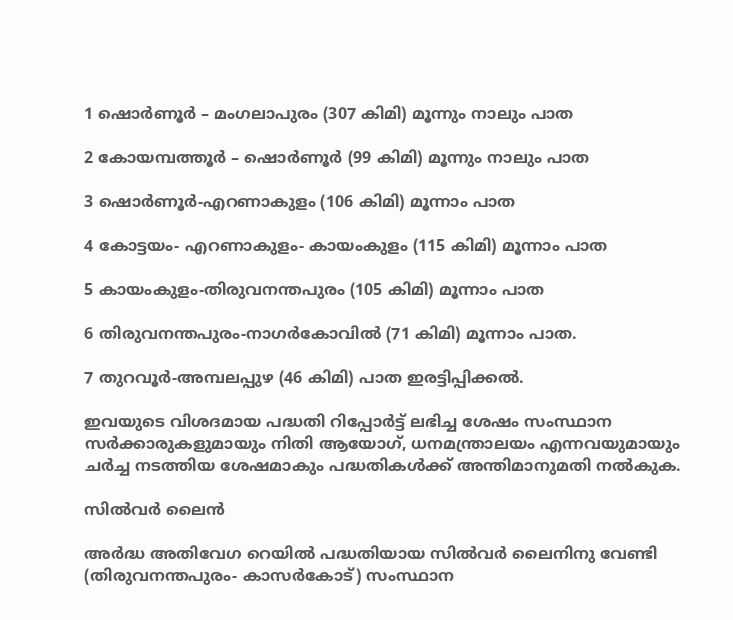1 ഷൊര്‍ണൂര്‍ – മംഗലാപുരം (307 കിമി) മൂന്നും നാലും പാത

2 കോയമ്പത്തൂര്‍ – ഷൊര്‍ണൂര്‍ (99 കിമി) മൂന്നും നാലും പാത

3 ഷൊര്‍ണൂര്‍-എറണാകുളം (106 കിമി) മൂന്നാം പാത

4 കോട്ടയം- എറണാകുളം- കായംകുളം (115 കിമി) മൂന്നാം പാത

5 കായംകുളം-തിരുവനന്തപുരം (105 കിമി) മൂന്നാം പാത

6 തിരുവനന്തപുരം-നാഗര്‍കോവില്‍ (71 കിമി) മൂന്നാം പാത.

7 തുറവൂര്‍-അമ്പലപ്പുഴ (46 കിമി) പാത ഇരട്ടിപ്പിക്കല്‍.

ഇവയുടെ വിശദമായ പദ്ധതി റിപ്പോര്‍ട്ട് ലഭിച്ച ശേഷം സംസ്ഥാന സര്‍ക്കാരുകളുമായും നിതി ആയോഗ്, ധനമന്ത്രാലയം എന്നവയുമായും ചര്‍ച്ച നടത്തിയ ശേഷമാകും പദ്ധതികള്‍ക്ക് അന്തിമാനുമതി നല്‍കുക.

സില്‍വര്‍ ലൈന്‍

അര്‍ദ്ധ അതിവേഗ റെയില്‍ പദ്ധതിയായ സില്‍വര്‍ ലൈനിനു വേണ്ടി (തിരുവനന്തപുരം- കാസര്‍കോട്) സംസ്ഥാന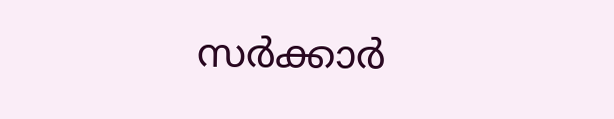സര്‍ക്കാര്‍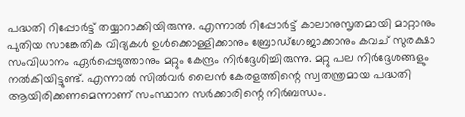പദ്ധതി റിപ്പോര്‍ട്ട് തയ്യാറാക്കിയിരുന്നു. എന്നാല്‍ റിപ്പോര്‍ട്ട് കാലാനുസൃതമായി മാറ്റാനും പുതിയ സാങ്കേതിക വിദ്യകള്‍ ഉള്‍ക്കൊള്ളിക്കാനും ബ്രോഡ്‌ഗേജാക്കാനും കവച് സുരക്ഷാ സംവിധാനം ഏര്‍പ്പെടുത്താനും മറ്റും കേന്ദ്രം നിര്‍ദ്ദേശിച്ചിരുന്നു. മറ്റു പല നിര്‍ദ്ദേശങ്ങളും നല്‍കിയിട്ടുണ്ട്. എന്നാല്‍ സില്‍വര്‍ ലൈന്‍ കേരളത്തിന്റെ സ്വതന്ത്രമായ പദ്ധതി ആയിരിക്കണമെന്നാണ് സംസ്ഥാന സര്‍ക്കാരിന്റെ നിര്‍ബന്ധം.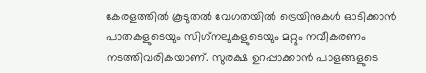കേരളത്തില്‍ കൂടുതല്‍ വേഗതയില്‍ ട്രെയിനുകള്‍ ഓടിക്കാന്‍ പാതകളുടെയും സിഗ്‌നലുകളുടെയും മറ്റും നവീകരണം നടത്തിവരികയാണ്. സുരക്ഷ ഉറപ്പാക്കാന്‍ പാളങ്ങളുടെ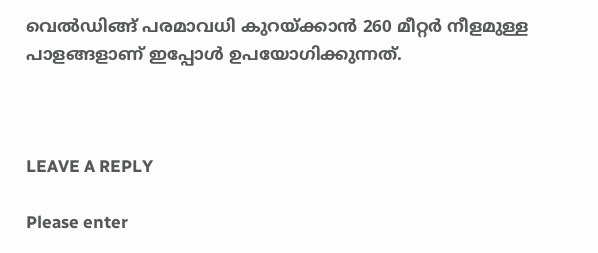വെല്‍ഡിങ്ങ് പരമാവധി കുറയ്‌ക്കാന്‍ 260 മീറ്റര്‍ നീളമുള്ള പാളങ്ങളാണ് ഇപ്പോള്‍ ഉപയോഗിക്കുന്നത്.



LEAVE A REPLY

Please enter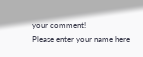your comment!
Please enter your name here